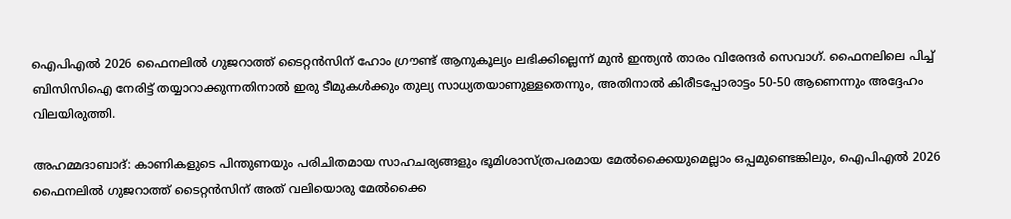ഐപിഎല്‍ 2026 ഫൈനലില്‍ ഗുജറാത്ത് ടൈറ്റന്‍സിന് ഹോം ഗ്രൗണ്ട് ആനുകൂല്യം ലഭിക്കില്ലെന്ന് മുന്‍ ഇന്ത്യന്‍ താരം വിരേന്ദര്‍ സെവാഗ്. ഫൈനലിലെ പിച്ച് ബിസിസിഐ നേരിട്ട് തയ്യാറാക്കുന്നതിനാല്‍ ഇരു ടീമുകള്‍ക്കും തുല്യ സാധ്യതയാണുള്ളതെന്നും, അതിനാല്‍ കിരീടപ്പോരാട്ടം 50-50 ആണെന്നും അദ്ദേഹം വിലയിരുത്തി.

അഹമ്മദാബാദ്: കാണികളുടെ പിന്തുണയും പരിചിതമായ സാഹചര്യങ്ങളും ഭൂമിശാസ്ത്രപരമായ മേല്‍ക്കൈയുമെല്ലാം ഒപ്പമുണ്ടെങ്കിലും, ഐപിഎല്‍ 2026 ഫൈനലില്‍ ഗുജറാത്ത് ടൈറ്റന്‍സിന് അത് വലിയൊരു മേല്‍ക്കൈ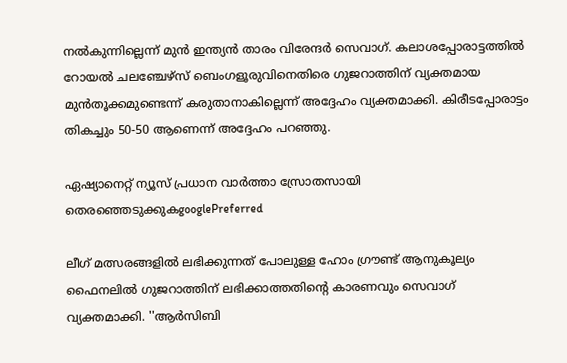നല്‍കുന്നില്ലെന്ന് മുന്‍ ഇന്ത്യന്‍ താരം വിരേന്ദര്‍ സെവാഗ്. കലാശപ്പോരാട്ടത്തില്‍ റോയല്‍ ചലഞ്ചേഴ്‌സ് ബെംഗളൂരുവിനെതിരെ ഗുജറാത്തിന് വ്യക്തമായ മുന്‍തൂക്കമുണ്ടെന്ന് കരുതാനാകില്ലെന്ന് അദ്ദേഹം വ്യക്തമാക്കി. കിരീടപ്പോരാട്ടം തികച്ചും 50-50 ആണെന്ന് അദ്ദേഹം പറഞ്ഞു.

ഏഷ്യാനെറ്റ് ന്യൂസ് പ്രധാന വാർത്താ സ്രോതസായി തെരഞ്ഞെടുക്കുകgooglePreferred

ലീഗ് മത്സരങ്ങളില്‍ ലഭിക്കുന്നത് പോലുള്ള ഹോം ഗ്രൗണ്ട് ആനുകൂല്യം ഫൈനലില്‍ ഗുജറാത്തിന് ലഭിക്കാത്തതിന്റെ കാരണവും സെവാഗ് വ്യക്തമാക്കി. ''ആര്‍സിബി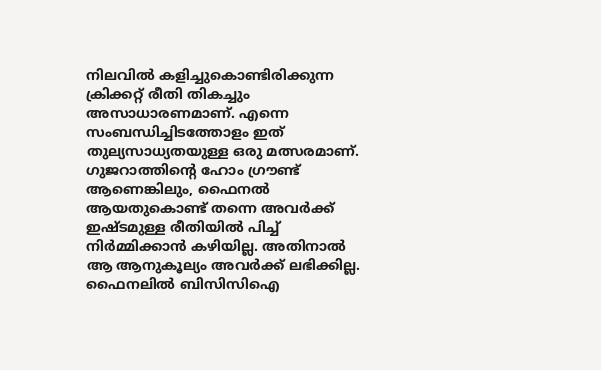നിലവില്‍ കളിച്ചുകൊണ്ടിരിക്കുന്ന ക്രിക്കറ്റ് രീതി തികച്ചും അസാധാരണമാണ്. എന്നെ സംബന്ധിച്ചിടത്തോളം ഇത് തുല്യസാധ്യതയുള്ള ഒരു മത്സരമാണ്. ഗുജറാത്തിന്റെ ഹോം ഗ്രൗണ്ട് ആണെങ്കിലും, ഫൈനല്‍ ആയതുകൊണ്ട് തന്നെ അവര്‍ക്ക് ഇഷ്ടമുള്ള രീതിയില്‍ പിച്ച് നിര്‍മ്മിക്കാന്‍ കഴിയില്ല. അതിനാല്‍ ആ ആനുകൂല്യം അവര്‍ക്ക് ലഭിക്കില്ല. ഫൈനലില്‍ ബിസിസിഐ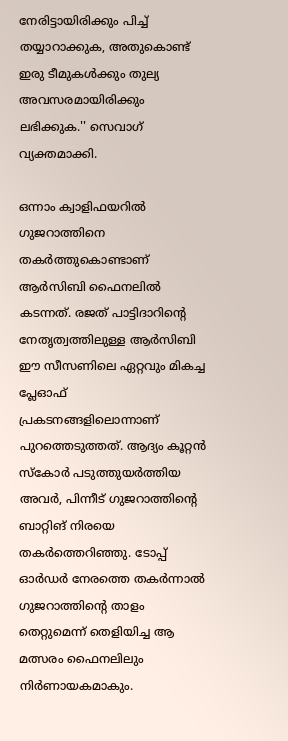നേരിട്ടായിരിക്കും പിച്ച് തയ്യാറാക്കുക, അതുകൊണ്ട് ഇരു ടീമുകള്‍ക്കും തുല്യ അവസരമായിരിക്കും ലഭിക്കുക.'' സെവാഗ് വ്യക്തമാക്കി.

ഒന്നാം ക്വാളിഫയറില്‍ ഗുജറാത്തിനെ തകര്‍ത്തുകൊണ്ടാണ് ആര്‍സിബി ഫൈനലില്‍ കടന്നത്. രജത് പാട്ടിദാറിന്റെ നേതൃത്വത്തിലുള്ള ആര്‍സിബി ഈ സീസണിലെ ഏറ്റവും മികച്ച പ്ലേഓഫ് പ്രകടനങ്ങളിലൊന്നാണ് പുറത്തെടുത്തത്. ആദ്യം കൂറ്റന്‍ സ്‌കോര്‍ പടുത്തുയര്‍ത്തിയ അവര്‍, പിന്നീട് ഗുജറാത്തിന്റെ ബാറ്റിങ് നിരയെ തകര്‍ത്തെറിഞ്ഞു. ടോപ്പ് ഓര്‍ഡര്‍ നേരത്തെ തകര്‍ന്നാല്‍ ഗുജറാത്തിന്റെ താളം തെറ്റുമെന്ന് തെളിയിച്ച ആ മത്സരം ഫൈനലിലും നിര്‍ണായകമാകും.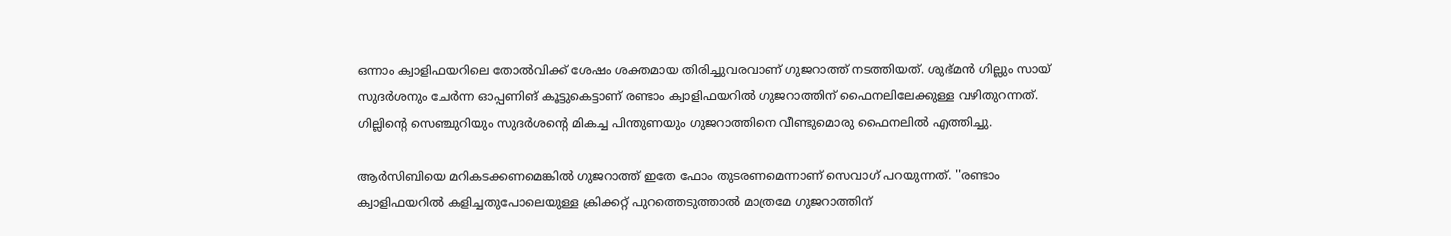ഒന്നാം ക്വാളിഫയറിലെ തോല്‍വിക്ക് ശേഷം ശക്തമായ തിരിച്ചുവരവാണ് ഗുജറാത്ത് നടത്തിയത്. ശുഭ്മന്‍ ഗില്ലും സായ് സുദര്‍ശനും ചേര്‍ന്ന ഓപ്പണിങ് കൂട്ടുകെട്ടാണ് രണ്ടാം ക്വാളിഫയറില്‍ ഗുജറാത്തിന് ഫൈനലിലേക്കുള്ള വഴിതുറന്നത്. ഗില്ലിന്റെ സെഞ്ചുറിയും സുദര്‍ശന്റെ മികച്ച പിന്തുണയും ഗുജറാത്തിനെ വീണ്ടുമൊരു ഫൈനലില്‍ എത്തിച്ചു.

ആര്‍സിബിയെ മറികടക്കണമെങ്കില്‍ ഗുജറാത്ത് ഇതേ ഫോം തുടരണമെന്നാണ് സെവാഗ് പറയുന്നത്. ''രണ്ടാം ക്വാളിഫയറില്‍ കളിച്ചതുപോലെയുള്ള ക്രിക്കറ്റ് പുറത്തെടുത്താല്‍ മാത്രമേ ഗുജറാത്തിന്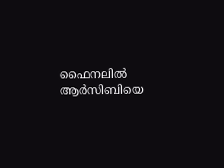ഫൈനലില്‍ ആര്‍സിബിയെ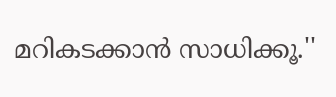മറികടക്കാന്‍ സാധിക്കൂ.''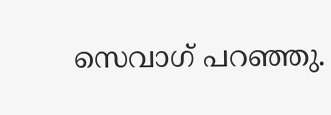സെവാഗ് പറഞ്ഞു.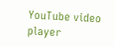YouTube video player